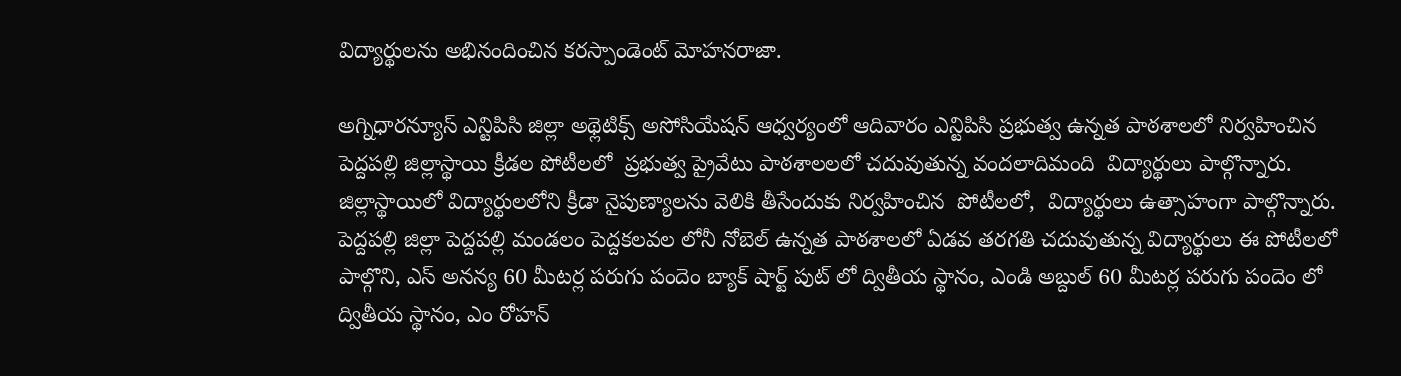విద్యార్థులను అభినందించిన కరస్పాండెంట్ మోహనరాజా.

అగ్నిధారన్యూస్ ఎన్టిపిసి జిల్లా అథ్లెటిక్స్ అసోసియేషన్ ఆధ్వర్యంలో ఆదివారం ఎన్టిపిసి ప్రభుత్వ ఉన్నత పాఠశాలలో నిర్వహించిన పెద్దపల్లి జిల్లాస్థాయి క్రీడల పోటీలలో  ప్రభుత్వ ప్రైవేటు పాఠశాలలలో చదువుతున్న వందలాదిమంది  విద్యార్థులు పాల్గొన్నారు. జిల్లాస్థాయిలో విద్యార్థులలోని క్రీడా నైపుణ్యాలను వెలికి తీసేందుకు నిర్వహించిన  పోటీలలో,  విద్యార్థులు ఉత్సాహంగా పాల్గొన్నారు. పెద్దపల్లి జిల్లా పెద్దపల్లి మండలం పెద్దకలవల లోనీ నోబెల్ ఉన్నత పాఠశాలలో ఏడవ తరగతి చదువుతున్న విద్యార్థులు ఈ పోటీలలో పాల్గొని, ఎస్ అనన్య 60 మీటర్ల పరుగు పందెం బ్యాక్ షార్ట్ పుట్ లో ద్వితీయ స్థానం, ఎండి అబ్దుల్ 60 మీటర్ల పరుగు పందెం లో ద్వితీయ స్థానం, ఎం రోహన్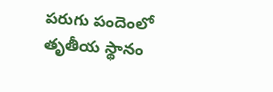పరుగు పందెంలో తృతీయ స్థానం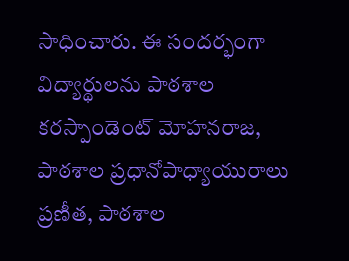సాధించారు. ఈ సందర్భంగా విద్యార్థులను పాఠశాల కరస్పాండెంట్ మోహనరాజ, పాఠశాల ప్రధానోపాధ్యాయురాలు ప్రణీత, పాఠశాల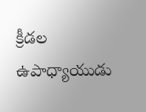క్రీడల ఉపాధ్యాయుడు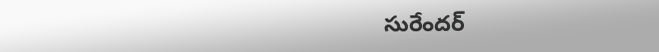సురేందర్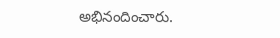అభినందించారు.